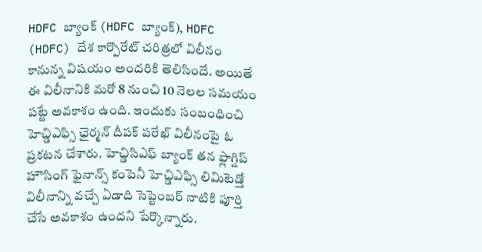HDFC బ్యాంక్ (HDFC బ్యాంక్), HDFC (HDFC) దేశ కార్పొరేట్ చరిత్రలో విలీనం కానున్న విషయం అందరికి తెలిసిందే. అయితే ఈ విలీనానికి మరో 8 నుంచి 10 నెలల సమయం పట్టే అవకాశం ఉంది. ఇందుకు సంబంధించి హెచ్డిఎఫ్సి ఛైర్మన్ దీపక్ పరేఖ్ విలీనంపై ఓ ప్రకటన చేశారు. హెచ్డిసిఎఫ్ బ్యాంక్ తన ఫ్లాగ్షిప్ హౌసింగ్ ఫైనాన్స్ కంపెనీ హెచ్డిఎఫ్సి లిమిటెడ్తో విలీనాన్ని వచ్చే ఏడాది సెప్టెంబర్ నాటికి పూర్తి చేసే అవకాశం ఉందని పేర్కొన్నారు.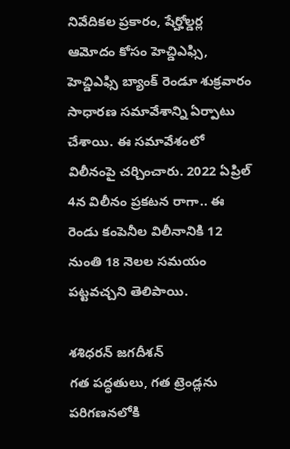నివేదికల ప్రకారం, షేర్హోల్డర్ల ఆమోదం కోసం హెచ్డిఎఫ్సి, హెచ్డిఎఫ్సి బ్యాంక్ రెండూ శుక్రవారం సాధారణ సమావేశాన్ని ఏర్పాటు చేశాయి. ఈ సమావేశంలో విలీనంపై చర్చించారు. 2022 ఏప్రిల్ 4న విలీనం ప్రకటన రాగా.. ఈ రెండు కంపెనీల విలీనానికి 12 నుంతి 18 నెలల సమయం పట్టవచ్చని తెలిపాయి.

శశిధరన్ జగదీశన్
గత పద్ధతులు, గత ట్రెండ్లను పరిగణనలోకి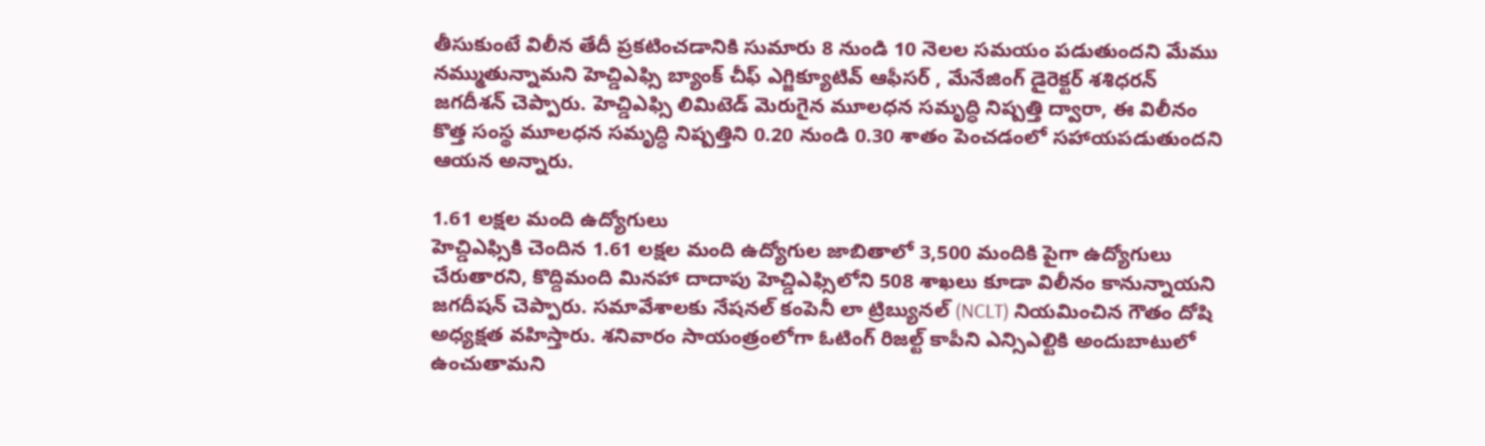తీసుకుంటే విలీన తేదీ ప్రకటించడానికి సుమారు 8 నుండి 10 నెలల సమయం పడుతుందని మేము నమ్ముతున్నామని హెచ్డిఎఫ్సి బ్యాంక్ చీఫ్ ఎగ్జిక్యూటివ్ ఆఫీసర్ , మేనేజింగ్ డైరెక్టర్ శశిధరన్ జగదీశన్ చెప్పారు. హెచ్డిఎఫ్సి లిమిటెడ్ మెరుగైన మూలధన సమృద్ధి నిష్పత్తి ద్వారా, ఈ విలీనం కొత్త సంస్థ మూలధన సమృద్ధి నిష్పత్తిని 0.20 నుండి 0.30 శాతం పెంచడంలో సహాయపడుతుందని ఆయన అన్నారు.

1.61 లక్షల మంది ఉద్యోగులు
హెచ్డిఎఫ్సికి చెందిన 1.61 లక్షల మంది ఉద్యోగుల జాబితాలో 3,500 మందికి పైగా ఉద్యోగులు చేరుతారని, కొద్దిమంది మినహా దాదాపు హెచ్డిఎఫ్సిలోని 508 శాఖలు కూడా విలీనం కానున్నాయని జగదీషన్ చెప్పారు. సమావేశాలకు నేషనల్ కంపెనీ లా ట్రిబ్యునల్ (NCLT) నియమించిన గౌతం దోషి అధ్యక్షత వహిస్తారు. శనివారం సాయంత్రంలోగా ఓటింగ్ రిజల్ట్ కాపీని ఎన్సిఎల్టికి అందుబాటులో ఉంచుతామని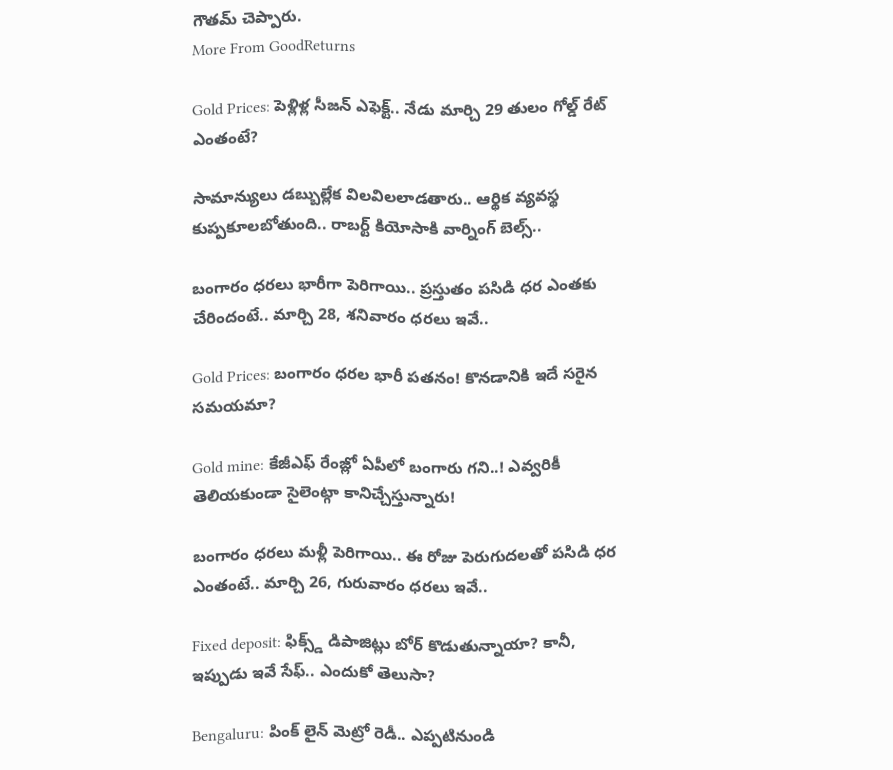గౌతమ్ చెప్పారు.
More From GoodReturns

Gold Prices: పెళ్లిళ్ల సీజన్ ఎఫెక్ట్.. నేడు మార్చి 29 తులం గోల్డ్ రేట్ ఎంతంటే?

సామాన్యులు డబ్బుల్లేక విలవిలలాడతారు.. ఆర్థిక వ్యవస్థ కుప్పకూలబోతుంది.. రాబర్ట్ కియోసాకి వార్నింగ్ బెల్స్..

బంగారం ధరలు భారీగా పెరిగాయి.. ప్రస్తుతం పసిడి ధర ఎంతకు చేరిందంటే.. మార్చి 28, శనివారం ధరలు ఇవే..

Gold Prices: బంగారం ధరల భారీ పతనం! కొనడానికి ఇదే సరైన సమయమా?

Gold mine: కేజీఎఫ్ రేంజ్లో ఏపీలో బంగారు గని..! ఎవ్వరికీ తెలియకుండా సైలెంట్గా కానిచ్చేస్తున్నారు!

బంగారం ధరలు మళ్లీ పెరిగాయి.. ఈ రోజు పెరుగుదలతో పసిడి ధర ఎంతంటే.. మార్చి 26, గురువారం ధరలు ఇవే..

Fixed deposit: ఫిక్స్డ్ డిపాజిట్లు బోర్ కొడుతున్నాయా? కానీ, ఇప్పుడు ఇవే సేఫ్.. ఎందుకో తెలుసా?

Bengaluru: పింక్ లైన్ మెట్రో రెడీ.. ఎప్పటినుండి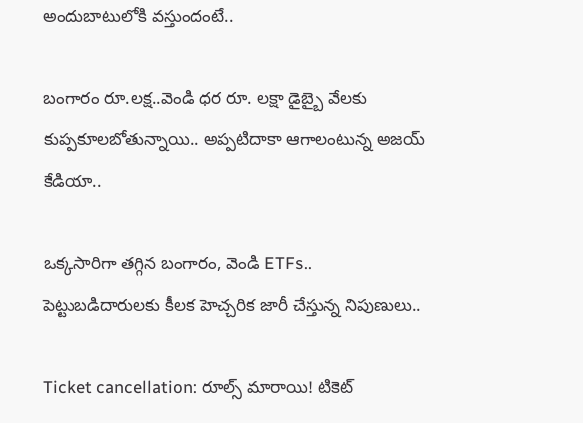అందుబాటులోకి వస్తుందంటే..

బంగారం రూ.లక్ష..వెండి ధర రూ. లక్షా డైబ్బై వేలకు కుప్పకూలబోతున్నాయి.. అప్పటిదాకా ఆగాలంటున్న అజయ్ కేడియా..

ఒక్కసారిగా తగ్గిన బంగారం, వెండి ETFs.. పెట్టుబడిదారులకు కీలక హెచ్చరిక జారీ చేస్తున్న నిపుణులు..

Ticket cancellation: రూల్స్ మారాయి! టికెట్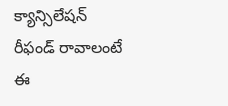క్యాన్సిలేషన్ రీఫండ్ రావాలంటే ఈ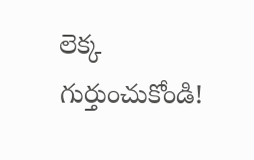లెక్క గుర్తుంచుకోండి!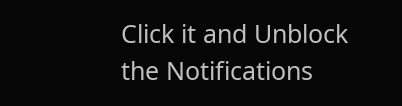Click it and Unblock the Notifications